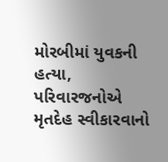મોરબીમાં યુવકની હત્યા, પરિવારજનોએ મૃતદેહ સ્વીકારવાનો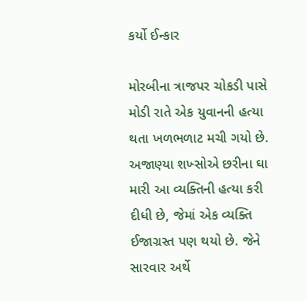કર્યો ઈન્કાર

મોરબીના ત્રાજપર ચોકડી પાસે મોડી રાતે એક યુવાનની હત્યા થતા ખળભળાટ મચી ગયો છે. અજાણ્યા શખ્સોએ છરીના ઘા મારી આ વ્યક્તિની હત્યા કરી દીધી છે, જેમાં એક વ્યક્તિ ઈજાગ્રસ્ત પણ થયો છે. જેને સારવાર અર્થે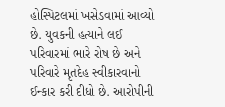હોસ્પિટલમાં ખસેડવામાં આવ્યો છે. યુવકની હત્યાને લઈ પરિવારમાં ભારે રોષ છે અને પરિવારે મૃતદેહ સ્વીકારવાનો ઈન્કાર કરી દીધો છે. આરોપીની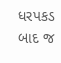ધરપકડ બાદ જ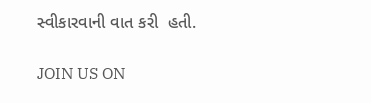સ્વીકારવાની વાત કરી  હતી.

JOIN US ON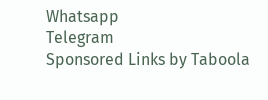Whatsapp
Telegram
Sponsored Links by Taboola